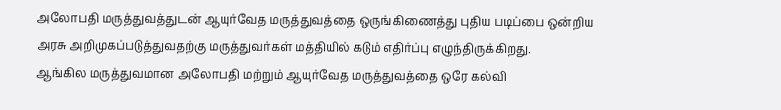அலோபதி மருத்துவத்துடன் ஆயுர்வேத மருத்துவத்தை ஒருங்கிணைத்து புதிய படிப்பை ஒன்றிய அரசு அறிமுகப்படுத்துவதற்கு மருத்துவர்கள் மத்தியில் கடும் எதிர்ப்பு எழுந்திருக்கிறது.
ஆங்கில மருத்துவமான அலோபதி மற்றும் ஆயுர்வேத மருத்துவத்தை ஒரே கல்வி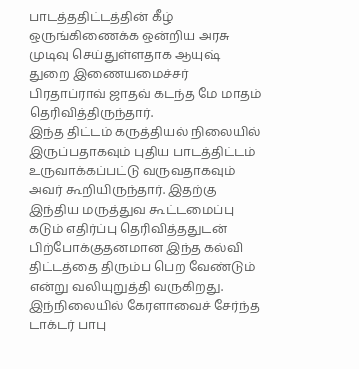பாடத்ததிட்டத்தின் கீழ் ஒருங்கிணைக்க ஒன்றிய அரசு முடிவு செய்துள்ளதாக ஆயுஷ் துறை இணையமைச்சர் பிரதாப்ராவ் ஜாதவ் கடந்த மே மாதம் தெரிவித்திருந்தார்.
இந்த திட்டம் கருத்தியல் நிலையில் இருப்பதாகவும் புதிய பாடத்திட்டம் உருவாக்கப்பட்டு வருவதாகவும் அவர் கூறியிருந்தார். இதற்கு இந்திய மருத்துவ கூட்டமைப்பு கடும் எதிர்ப்பு தெரிவித்ததுடன் பிற்போக்குதனமான இந்த கல்வி திட்டத்தை திரும்ப பெற வேண்டும் என்று வலியுறுத்தி வருகிறது.
இந்நிலையில் கேரளாவைச் சேர்ந்த டாக்டர் பாபு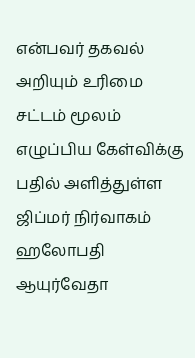என்பவர் தகவல் அறியும் உரிமை சட்டம் மூலம் எழுப்பிய கேள்விக்கு பதில் அளித்துள்ள ஜிப்மர் நிர்வாகம் ஹலோபதி ஆயுர்வேதா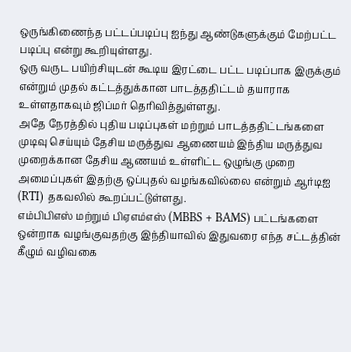ஒருங்கிணைந்த பட்டப்படிப்பு ஐந்து ஆண்டுகளுக்கும் மேற்பட்ட படிப்பு என்று கூறியுள்ளது.
ஒரு வருட பயிற்சியுடன் கூடிய இரட்டை பட்ட படிப்பாக இருக்கும் என்றும் முதல் கட்டத்துக்கான பாடத்ததிட்டம் தயாராக உள்ளதாகவும் ஜிப்மர் தெரிவித்துள்ளது.
அதே நேரத்தில் புதிய படிப்புகள் மற்றும் பாடத்ததிட்டங்களை முடிவு செய்யும் தேசிய மருத்துவ ஆணையம் இந்திய மருத்துவ முறைக்கான தேசிய ஆணயம் உள்ளிட்ட ஒழுங்கு முறை அமைப்புகள் இதற்கு ஒப்புதல் வழங்கவில்லை என்றும் ஆர்டிஐ (RTI) தகவலில் கூறப்பட்டுள்ளது.
எம்பிபிஎஸ் மற்றும் பிஏஎம்எஸ் (MBBS + BAMS) பட்டங்களை ஒன்றாக வழங்குவதற்கு இந்தியாவில் இதுவரை எந்த சட்டத்தின் கீழும் வழிவகை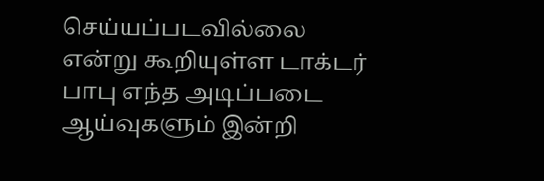செய்யப்படவில்லை என்று கூறியுள்ள டாக்டர் பாபு எந்த அடிப்படை ஆய்வுகளும் இன்றி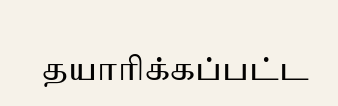தயாரிக்கப்பட்ட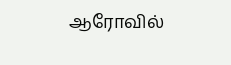ஆரோவில்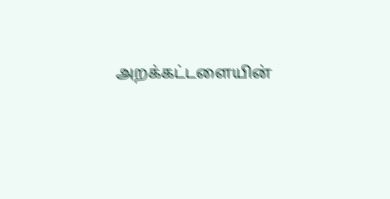அறக்கட்டளையின்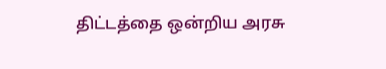திட்டத்தை ஒன்றிய அரசு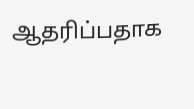ஆதரிப்பதாக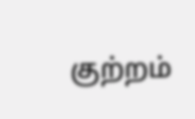குற்றம்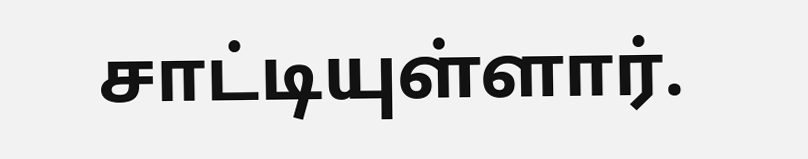சாட்டியுள்ளார்.